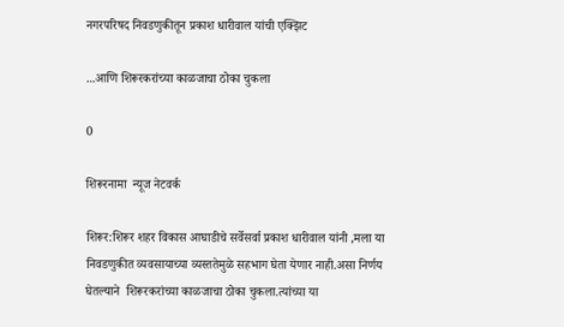नगरपरिषद निवडणुकीतून प्रकाश धारीवाल यांची एक्झिट

...आणि शिरूरकरांच्या काळजाचा ठोका चुकला

0

शिरूरनामा  न्यूज नेटवर्क

शिरूर:शिरूर शहर विकास आघाडीचे सर्वेसर्वा प्रकाश धारीवाल यांनी ,मला या निवडणुकीत व्यवसायाच्या व्यस्ततेमुळे सहभाग घेता येणार नाही.असा निर्णय घेतल्याने  शिरूरकरांच्या काळजाचा ठोका चुकला.त्यांच्या या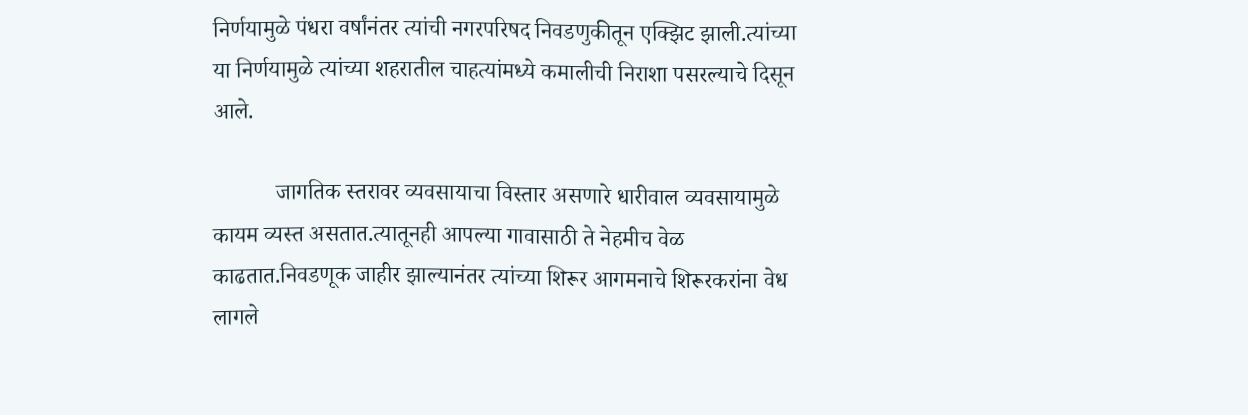निर्णयामुळे पंधरा वर्षांनंतर त्यांची नगरपरिषद निवडणुकीतून एक्झिट झाली.त्यांच्या या निर्णयामुळे त्यांच्या शहरातील चाहत्यांमध्ये कमालीची निराशा पसरल्याचे दिसून आले.

           जागतिक स्तरावर व्यवसायाचा विस्तार असणारे धारीवाल व्यवसायामुळे कायम व्यस्त असतात.त्यातूनही आपल्या गावासाठी ते नेहमीच वेळ काढतात.निवडणूक जाहीर झाल्यानंतर त्यांच्या शिरूर आगमनाचे शिरूरकरांना वेध लागले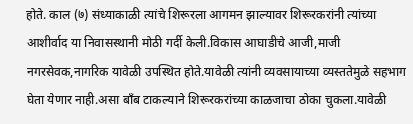होते. काल (७) संध्याकाळी त्यांचे शिरूरला आगमन झाल्यावर शिरूरकरांनी त्यांच्या आशीर्वाद या निवासस्थानी मोठी गर्दी केली.विकास आघाडीचे आजी,माजी नगरसेवक,नागरिक यावेळी उपस्थित होते.यावेळी त्यांनी व्यवसायाच्या व्यस्ततेमुळे सहभाग घेता येणार नाही.असा बाँब टाकल्याने शिरूरकरांच्या काळजाचा ठोका चुकला.यावेळी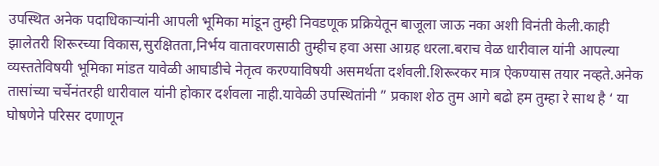उपस्थित अनेक पदाधिकाऱ्यांनी आपली भूमिका मांडून तुम्ही निवडणूक प्रक्रियेतून बाजूला जाऊ नका अशी विनंती केली.काही झालेतरी शिरूरच्या विकास,सुरक्षितता,निर्भय वातावरणसाठी तुम्हीच हवा असा आग्रह धरला.बराच वेळ धारीवाल यांनी आपल्या व्यस्ततेविषयी भूमिका मांडत यावेळी आघाडीचे नेतृत्व करण्याविषयी असमर्थता दर्शवली.शिरूरकर मात्र ऐकण्यास तयार नव्हते.अनेक तासांच्या चर्चेनंतरही धारीवाल यांनी होकार दर्शवला नाही.यावेळी उपस्थितांनी ” प्रकाश शेठ तुम आगे बढो हम तुम्हा रे साथ है ‘ या घोषणेने परिसर दणाणून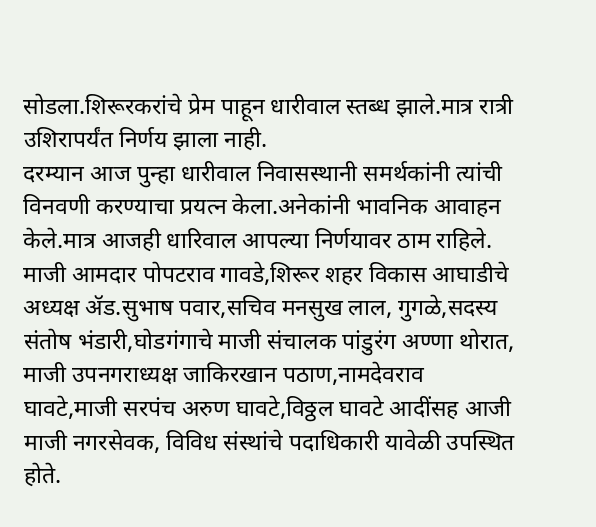सोडला.शिरूरकरांचे प्रेम पाहून धारीवाल स्तब्ध झाले.मात्र रात्री उशिरापर्यंत निर्णय झाला नाही.
दरम्यान आज पुन्हा धारीवाल निवासस्थानी समर्थकांनी त्यांची विनवणी करण्याचा प्रयत्न केला.अनेकांनी भावनिक आवाहन केले.मात्र आजही धारिवाल आपल्या निर्णयावर ठाम राहिले. माजी आमदार पोपटराव गावडे,शिरूर शहर विकास आघाडीचे अध्यक्ष ॲड.सुभाष पवार,सचिव मनसुख लाल, गुगळे,सदस्य संतोष भंडारी,घोडगंगाचे माजी संचालक पांडुरंग अण्णा थोरात, माजी उपनगराध्यक्ष जाकिरखान पठाण,नामदेवराव घावटे,माजी सरपंच अरुण घावटे,विठ्ठल घावटे आदींसह आजी माजी नगरसेवक, विविध संस्थांचे पदाधिकारी यावेळी उपस्थित होते.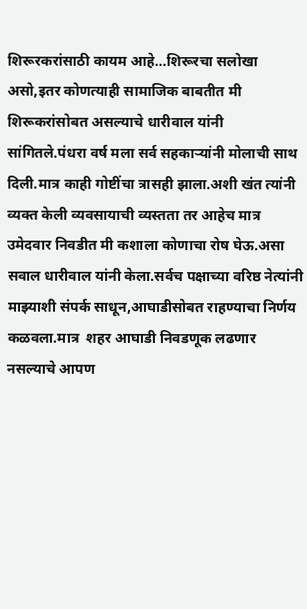शिरूरकरांसाठी कायम आहे…शिरूरचा सलोखा असो,इतर कोणत्याही सामाजिक बाबतीत मी शिरूकरांसोबत असल्याचे धारीवाल यांनी सांगितले.पंधरा वर्ष मला सर्व सहकाऱ्यांनी मोलाची साथ दिली.मात्र काही गोष्टींचा त्रासही झाला.अशी खंत त्यांनी व्यक्त केली व्यवसायाची व्यस्तता तर आहेच मात्र उमेदवार निवडीत मी कशाला कोणाचा रोष घेऊ.असा सवाल धारीवाल यांनी केला.सर्वच पक्षाच्या वरिष्ठ नेत्यांनी माझ्याशी संपर्क साधून,आघाडीसोबत राहण्याचा निर्णय कळवला.मात्र  शहर आघाडी निवडणूक लढणार नसल्याचे आपण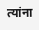त्यांना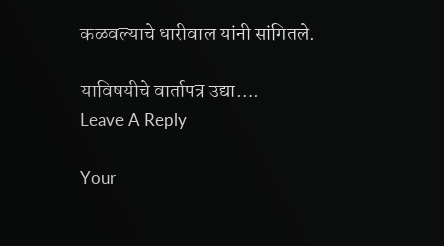कळवल्याचे धारीवाल यांनी सांगितले.

याविषयीचे वार्तापत्र उद्या….
Leave A Reply

Your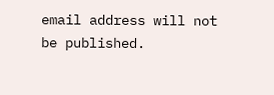email address will not be published.